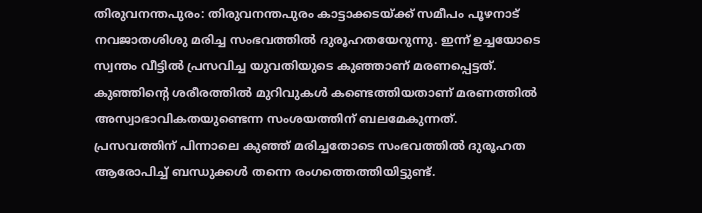തിരുവനന്തപുരം: തിരുവനന്തപുരം കാട്ടാക്കടയ്ക്ക് സമീപം പൂഴനാട് നവജാതശിശു മരിച്ച സംഭവത്തില്‍ ദുരൂഹതയേറുന്നു. ഇന്ന് ഉച്ചയോടെ സ്വന്തം വീട്ടില്‍ പ്രസവിച്ച യുവതിയുടെ കുഞ്ഞാണ് മരണപ്പെട്ടത്. കുഞ്ഞിന്റെ ശരീരത്തില്‍ മുറിവുകള്‍ കണ്ടെത്തിയതാണ് മരണത്തില്‍ അസ്വാഭാവികതയുണ്ടെന്ന സംശയത്തിന് ബലമേകുന്നത്. പ്രസവത്തിന് പിന്നാലെ കുഞ്ഞ് മരിച്ചതോടെ സംഭവത്തില്‍ ദുരൂഹത ആരോപിച്ച് ബന്ധുക്കള്‍ തന്നെ രംഗത്തെത്തിയിട്ടുണ്ട്.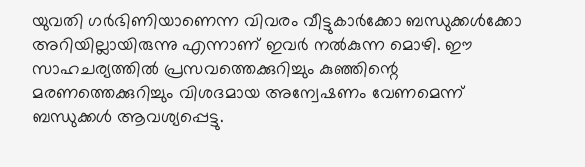യുവതി ഗര്‍ഭിണിയാണെന്ന വിവരം വീട്ടുകാര്‍ക്കോ ബന്ധുക്കള്‍ക്കോ അറിയില്ലായിരുന്നു എന്നാണ് ഇവര്‍ നല്‍കുന്ന മൊഴി. ഈ സാഹചര്യത്തില്‍ പ്രസവത്തെക്കുറിച്ചും കുഞ്ഞിന്റെ മരണത്തെക്കുറിച്ചും വിശദമായ അന്വേഷണം വേണമെന്ന് ബന്ധുക്കള്‍ ആവശ്യപ്പെട്ടു.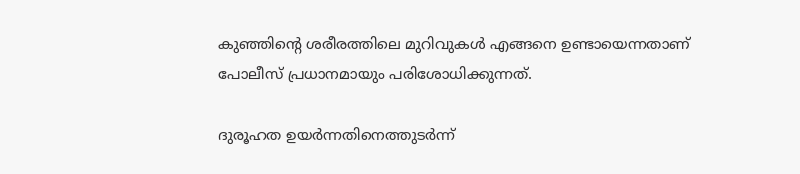കുഞ്ഞിന്റെ ശരീരത്തിലെ മുറിവുകള്‍ എങ്ങനെ ഉണ്ടായെന്നതാണ് പോലീസ് പ്രധാനമായും പരിശോധിക്കുന്നത്.

ദുരൂഹത ഉയര്‍ന്നതിനെത്തുടര്‍ന്ന്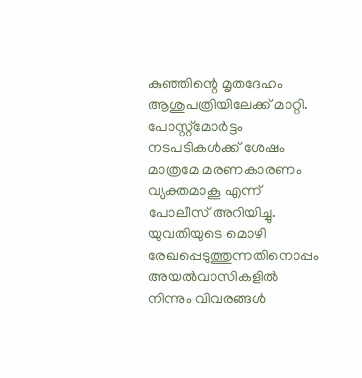കുഞ്ഞിന്റെ മൃതദേഹം ആശുപത്രിയിലേക്ക് മാറ്റി. പോസ്റ്റ്മോര്‍ട്ടം നടപടികള്‍ക്ക് ശേഷം മാത്രമേ മരണകാരണം വ്യക്തമാകൂ എന്ന് പോലീസ് അറിയിച്ചു. യുവതിയുടെ മൊഴി രേഖപ്പെടുത്തുന്നതിനൊപ്പം അയല്‍വാസികളില്‍ നിന്നും വിവരങ്ങള്‍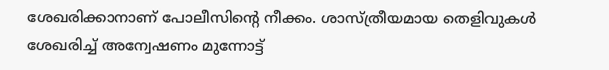ശേഖരിക്കാനാണ് പോലീസിന്റെ നീക്കം. ശാസ്ത്രീയമായ തെളിവുകള്‍ ശേഖരിച്ച് അന്വേഷണം മുന്നോട്ട്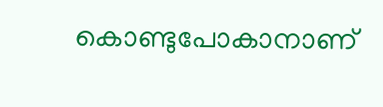കൊണ്ടുപോകാനാണ്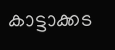കാട്ടാക്കട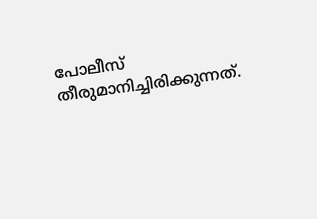പോലീസ് തീരുമാനിച്ചിരിക്കുന്നത്.